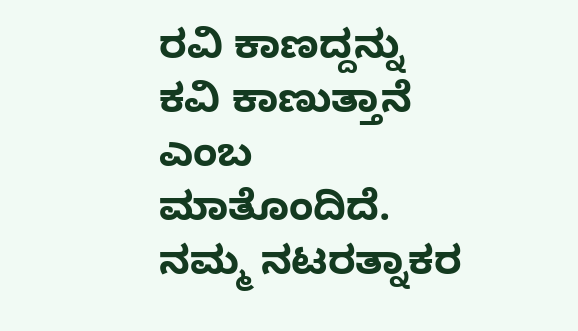ರವಿ ಕಾಣದ್ದನ್ನು ಕವಿ ಕಾಣುತ್ತಾನೆ ಎಂಬ ಮಾತೊಂದಿದೆ.
ನಮ್ಮ ನಟರತ್ನಾಕರ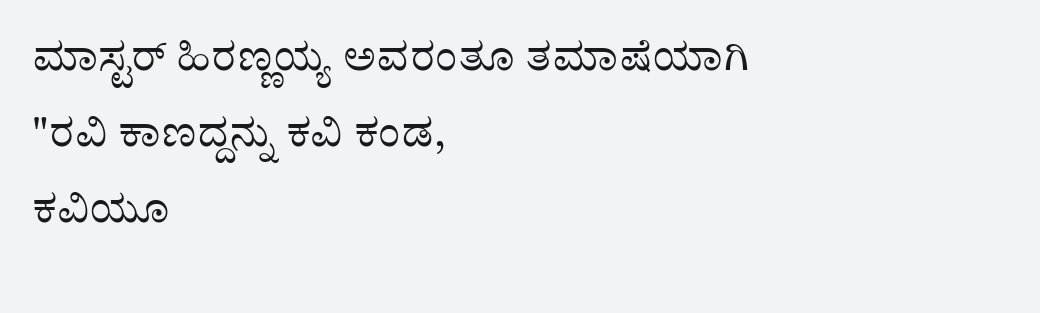ಮಾಸ್ಟರ್ ಹಿರಣ್ಣಯ್ಯ ಅವರಂತೂ ತಮಾಷೆಯಾಗಿ "ರವಿ ಕಾಣದ್ದನ್ನು ಕವಿ ಕಂಡ,
ಕವಿಯೂ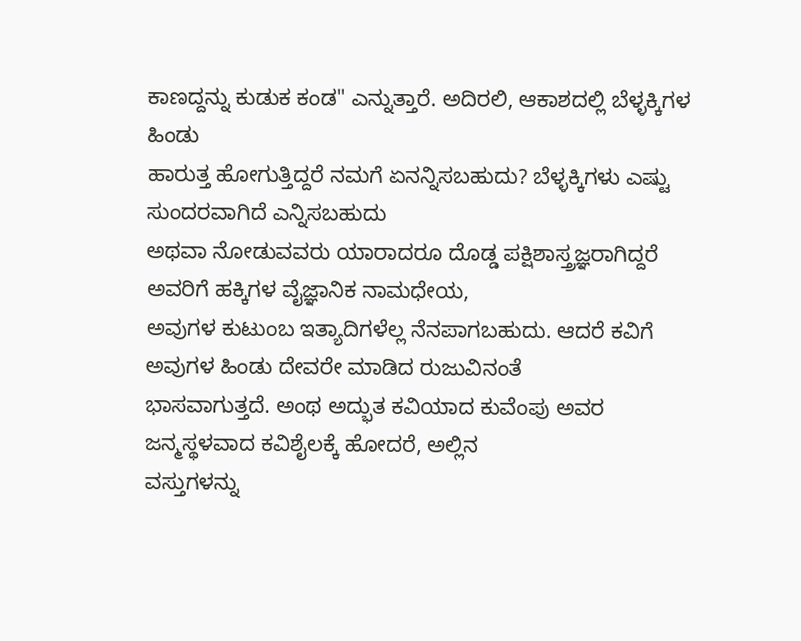ಕಾಣದ್ದನ್ನು ಕುಡುಕ ಕಂಡ" ಎನ್ನುತ್ತಾರೆ. ಅದಿರಲಿ, ಆಕಾಶದಲ್ಲಿ ಬೆಳ್ಳಕ್ಕಿಗಳ ಹಿಂಡು
ಹಾರುತ್ತ ಹೋಗುತ್ತಿದ್ದರೆ ನಮಗೆ ಏನನ್ನಿಸಬಹುದು? ಬೆಳ್ಳಕ್ಕಿಗಳು ಎಷ್ಟು ಸುಂದರವಾಗಿದೆ ಎನ್ನಿಸಬಹುದು
ಅಥವಾ ನೋಡುವವರು ಯಾರಾದರೂ ದೊಡ್ಡ ಪಕ್ಷಿಶಾಸ್ತ್ರಜ್ಞರಾಗಿದ್ದರೆ ಅವರಿಗೆ ಹಕ್ಕಿಗಳ ವೈಜ್ಞಾನಿಕ ನಾಮಧೇಯ,
ಅವುಗಳ ಕುಟುಂಬ ಇತ್ಯಾದಿಗಳೆಲ್ಲ ನೆನಪಾಗಬಹುದು. ಆದರೆ ಕವಿಗೆ ಅವುಗಳ ಹಿಂಡು ದೇವರೇ ಮಾಡಿದ ರುಜುವಿನಂತೆ
ಭಾಸವಾಗುತ್ತದೆ. ಅಂಥ ಅದ್ಭುತ ಕವಿಯಾದ ಕುವೆಂಪು ಅವರ ಜನ್ಮಸ್ಥಳವಾದ ಕವಿಶೈಲಕ್ಕೆ ಹೋದರೆ, ಅಲ್ಲಿನ
ವಸ್ತುಗಳನ್ನು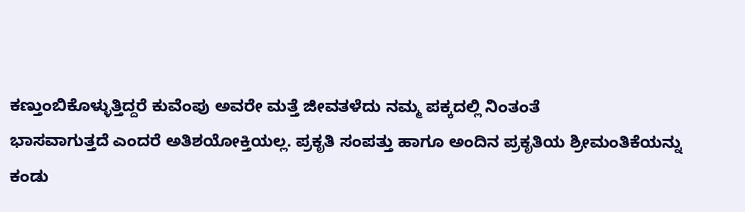ಕಣ್ತುಂಬಿಕೊಳ್ಳುತ್ತಿದ್ದರೆ ಕುವೆಂಪು ಅವರೇ ಮತ್ತೆ ಜೀವತಳೆದು ನಮ್ಮ ಪಕ್ಕದಲ್ಲಿ ನಿಂತಂತೆ
ಭಾಸವಾಗುತ್ತದೆ ಎಂದರೆ ಅತಿಶಯೋಕ್ತಿಯಲ್ಲ. ಪ್ರಕೃತಿ ಸಂಪತ್ತು ಹಾಗೂ ಅಂದಿನ ಪ್ರಕೃತಿಯ ಶ್ರೀಮಂತಿಕೆಯನ್ನು
ಕಂಡು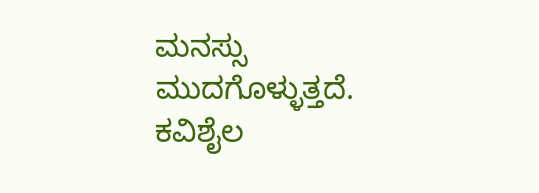ಮನಸ್ಸು ಮುದಗೊಳ್ಳುತ್ತದೆ. ಕವಿಶೈಲ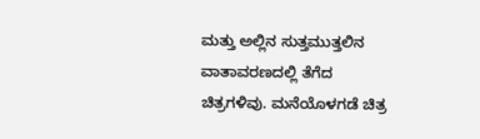ಮತ್ತು ಅಲ್ಲಿನ ಸುತ್ತಮುತ್ತಲಿನ ವಾತಾವರಣದಲ್ಲಿ ತೆಗೆದ
ಚಿತ್ರಗಳಿವು. ಮನೆಯೊಳಗಡೆ ಚಿತ್ರ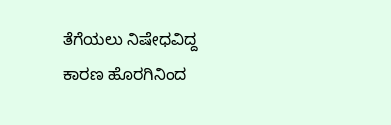ತೆಗೆಯಲು ನಿಷೇಧವಿದ್ದ ಕಾರಣ ಹೊರಗಿನಿಂದ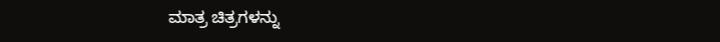ಮಾತ್ರ ಚಿತ್ರಗಳನ್ನು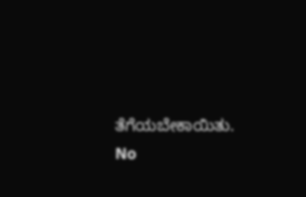ತೆಗೆಯಬೇಕಾಯಿತು.
No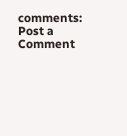comments:
Post a Comment